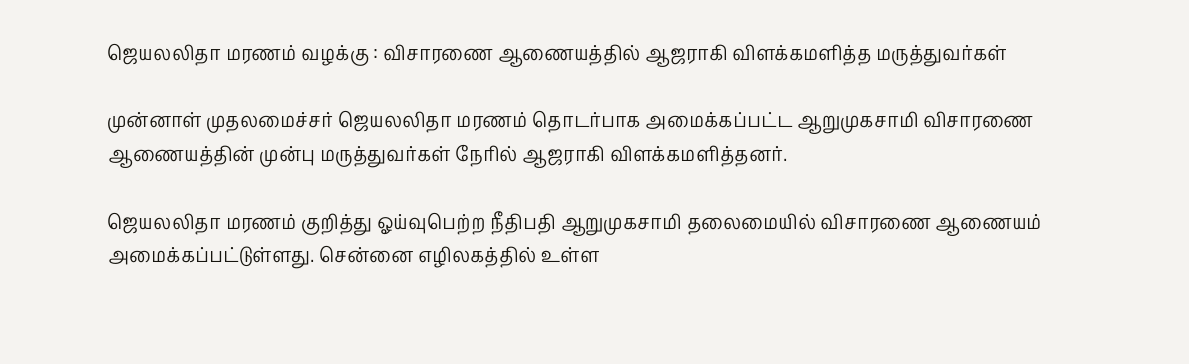ஜெயலலிதா மரணம் வழக்கு : விசாரணை ஆணையத்தில் ஆஜராகி விளக்கமளித்த மருத்துவர்கள்

முன்னாள் முதலமைச்சர் ஜெயலலிதா மரணம் தொடர்பாக அமைக்கப்பட்ட ஆறுமுகசாமி விசாரணை ஆணையத்தின் முன்பு மருத்துவர்கள் நேரில் ஆஜராகி விளக்கமளித்தனர்.

ஜெயலலிதா மரணம் குறித்து ஓய்வுபெற்ற நீதிபதி ஆறுமுகசாமி தலைமையில் விசாரணை ஆணையம் அமைக்கப்பட்டுள்ளது. சென்னை எழிலகத்தில் உள்ள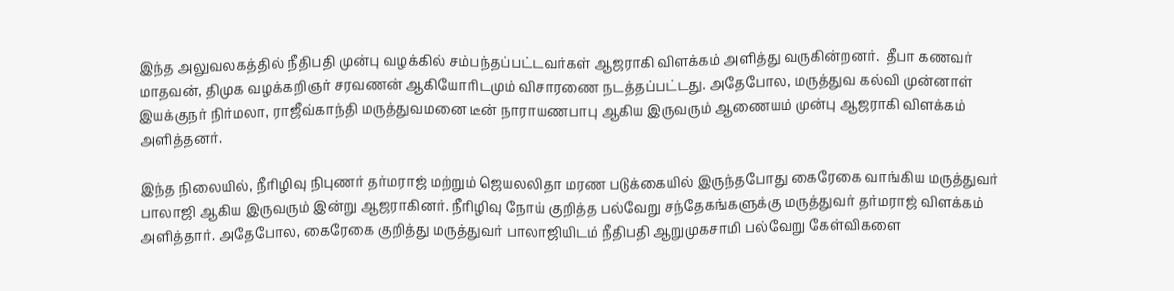இந்த அலுவலகத்தில் நீதிபதி முன்பு வழக்கில் சம்பந்தப்பட்டவர்கள் ஆஜராகி விளக்கம் அளித்து வருகின்றனர்.  தீபா கணவர் மாதவன், திமுக வழக்கறிஞர் சரவணன் ஆகியோரிடமும் விசாரணை நடத்தப்பட்டது. அதேபோல, மருத்துவ கல்வி முன்னாள் இயக்குநர் நிர்மலா, ராஜீவ்காந்தி மருத்துவமனை டீன் நாராயணபாபு ஆகிய இருவரும் ஆணையம் முன்பு ஆஜராகி விளக்கம் அளித்தனர்.

இந்த நிலையில், நீரிழிவு நிபுணர் தர்மராஜ் மற்றும் ஜெயலலிதா மரண படுக்கையில் இருந்தபோது கைரேகை வாங்கிய மருத்துவர் பாலாஜி ஆகிய இருவரும் இன்று ஆஜராகினர். நீரிழிவு நோய் குறித்த பல்வேறு சந்தேகங்களுக்கு மருத்துவர் தர்மராஜ் விளக்கம் அளித்தார். அதேபோல, கைரேகை குறித்து மருத்துவர் பாலாஜியிடம் நீதிபதி ஆறுமுகசாமி பல்வேறு கேள்விகளை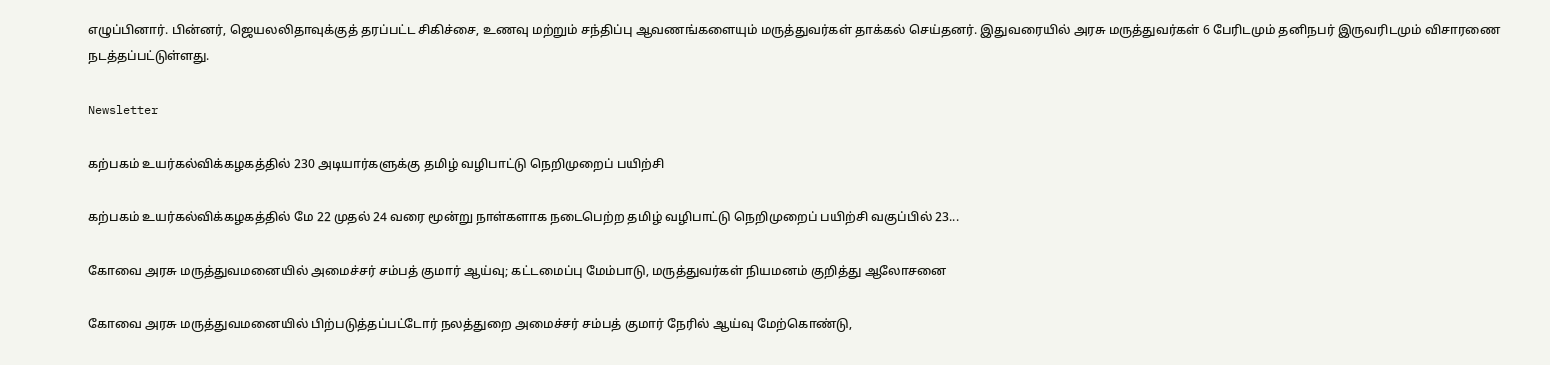எழுப்பினார். பின்னர், ஜெயலலிதாவுக்குத் தரப்பட்ட சிகிச்சை, உணவு மற்றும் சந்திப்பு ஆவணங்களையும் மருத்துவர்கள் தாக்கல் செய்தனர். இதுவரையில் அரசு மருத்துவர்கள் 6 பேரிடமும் தனிநபர் இருவரிடமும் விசாரணை நடத்தப்பட்டுள்ளது.

Newsletter

கற்பகம் உயர்கல்விக்கழகத்தில் 230 அடியார்களுக்கு தமிழ் வழிபாட்டு நெறிமுறைப் பயிற்சி

கற்பகம் உயர்கல்விக்கழகத்தில் மே 22 முதல் 24 வரை மூன்று நாள்களாக நடைபெற்ற தமிழ் வழிபாட்டு நெறிமுறைப் பயிற்சி வகுப்பில் 23...

கோவை அரசு மருத்துவமனையில் அமைச்சர் சம்பத் குமார் ஆய்வு; கட்டமைப்பு மேம்பாடு, மருத்துவர்கள் நியமனம் குறித்து ஆலோசனை

கோவை அரசு மருத்துவமனையில் பிற்படுத்தப்பட்டோர் நலத்துறை அமைச்சர் சம்பத் குமார் நேரில் ஆய்வு மேற்கொண்டு,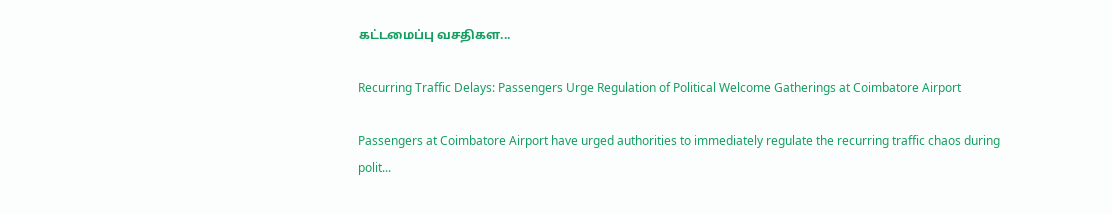கட்டமைப்பு வசதிகள...

Recurring Traffic Delays: Passengers Urge Regulation of Political Welcome Gatherings at Coimbatore Airport

Passengers at Coimbatore Airport have urged authorities to immediately regulate the recurring traffic chaos during polit...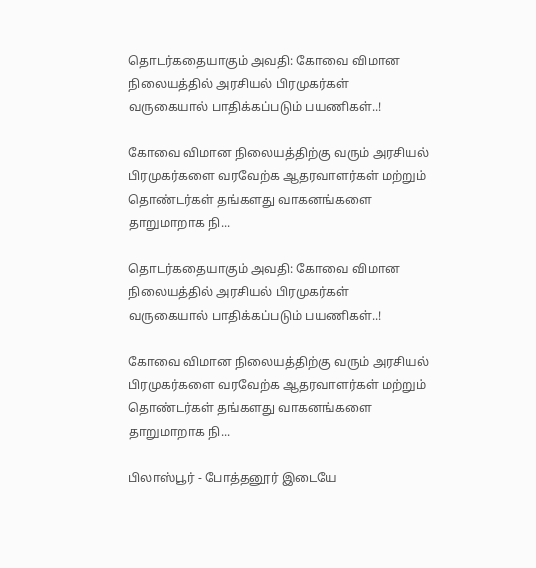தொடர்கதையாகும் அவதி: கோவை விமான நிலையத்தில் அரசியல் பிரமுகர்கள் வருகையால் பாதிக்கப்படும் பயணிகள்..!

கோவை விமான நிலையத்திற்கு வரும் அரசியல் பிரமுகர்களை வரவேற்க ஆதரவாளர்கள் மற்றும் தொண்டர்கள் தங்களது வாகனங்களை தாறுமாறாக நி...

தொடர்கதையாகும் அவதி: கோவை விமான நிலையத்தில் அரசியல் பிரமுகர்கள் வருகையால் பாதிக்கப்படும் பயணிகள்..!

கோவை விமான நிலையத்திற்கு வரும் அரசியல் பிரமுகர்களை வரவேற்க ஆதரவாளர்கள் மற்றும் தொண்டர்கள் தங்களது வாகனங்களை தாறுமாறாக நி...

பிலாஸ்பூர் - போத்தனூர் இடையே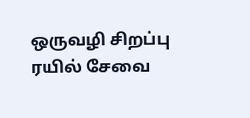ஒருவழி சிறப்பு ரயில் சேவை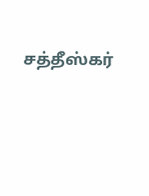சத்தீஸ்கர்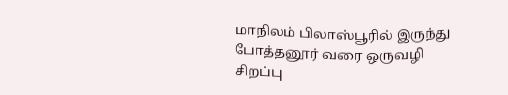மாநிலம் பிலாஸ்பூரில் இருந்து போத்தனூர் வரை ஒருவழி சிறப்பு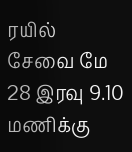ரயில் சேவை மே 28 இரவு 9.10 மணிக்கு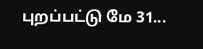புறப்பட்டு மே 31...